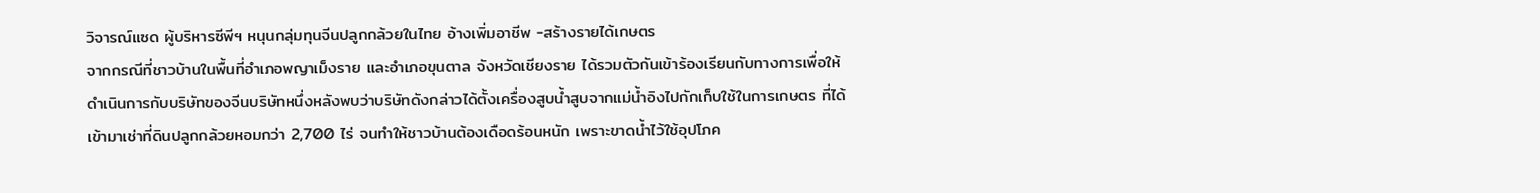วิจารณ์แซด ผู้บริหารซีพีฯ หนุนกลุ่มทุนจีนปลูกกล้วยในไทย อ้างเพิ่มอาชีพ -สร้างรายได้เกษตร
จากกรณีที่ชาวบ้านในพื้นที่อำเภอพญาเม็งราย และอำเภอขุนตาล จังหวัดเชียงราย ได้รวมตัวกันเข้าร้องเรียนกับทางการเพื่อให้ดำเนินการกับบริษัทของจีนบริษัทหนึ่งหลังพบว่าบริษัทดังกล่าวได้ตั้งเครื่องสูบน้ำสูบจากแม่น้ำอิงไปกักเก็บใช้ในการเกษตร ที่ได้เข้ามาเช่าที่ดินปลูกกล้วยหอมกว่า 2,700 ไร่ จนทำให้ชาวบ้านต้องเดือดร้อนหนัก เพราะขาดน้ำไว้ใช้อุปโภค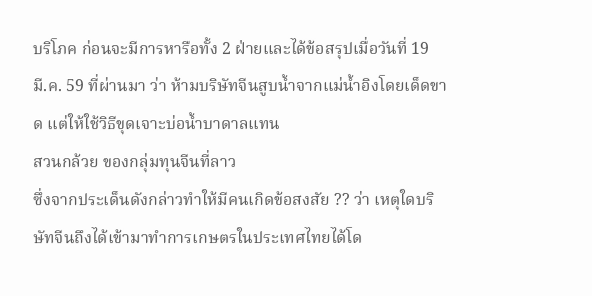บริโภค ก่อนจะมีการหารือทั้ง 2 ฝ่ายและได้ข้อสรุปเมื่อวันที่ 19 มี.ค. 59 ที่ผ่านมา ว่า ห้ามบริษัทจีนสูบน้ำจากแม่น้ำอิงโดยเด็ดขาด แต่ให้ใช้วิธีขุดเจาะบ่อน้ำบาดาลแทน
สวนกล้วย ของกลุ่มทุนจีนที่ลาว
ซึ่งจากประเด็นดังกล่าวทำให้มีคนเกิดข้อสงสัย ?? ว่า เหตุใดบริษัทจีนถึงได้เข้ามาทำการเกษตรในประเทศไทยได้โด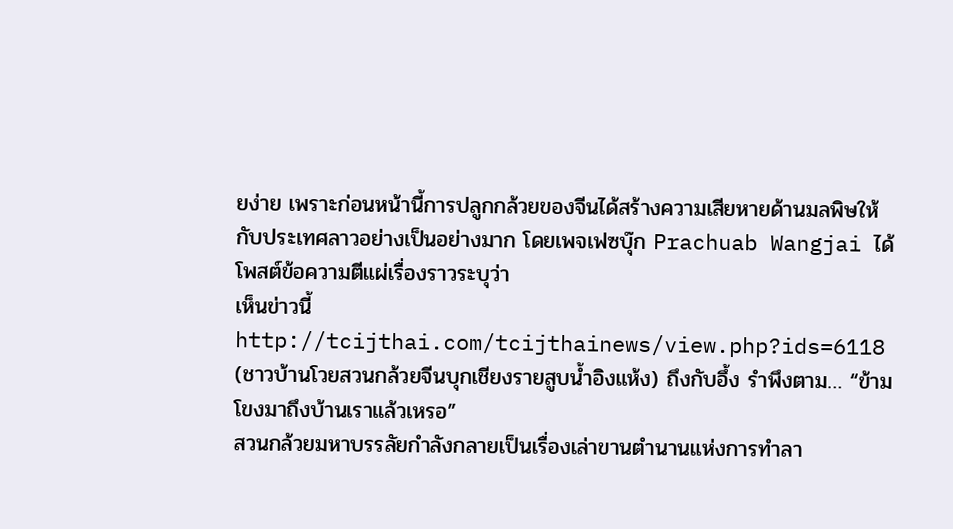ยง่าย เพราะก่อนหน้านี้การปลูกกล้วยของจีนได้สร้างความเสียหายด้านมลพิษให้กับประเทศลาวอย่างเป็นอย่างมาก โดยเพจเฟซบุ๊ก Prachuab Wangjai ได้โพสต์ข้อความตีแผ่เรื่องราวระบุว่า
เห็นข่าวนี้ http://tcijthai.com/tcijthainews/view.php?ids=6118 (ชาวบ้านโวยสวนกล้วยจีนบุกเชียงรายสูบน้ำอิงแห้ง) ถึงกับอึ้ง รำพึงตาม… “ข้ามโขงมาถึงบ้านเราแล้วเหรอ”
สวนกล้วยมหาบรรลัยกำลังกลายเป็นเรื่องเล่าขานตำนานแห่งการทำลา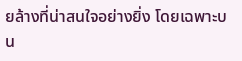ยล้างที่น่าสนใจอย่างยิ่ง โดยเฉพาะบน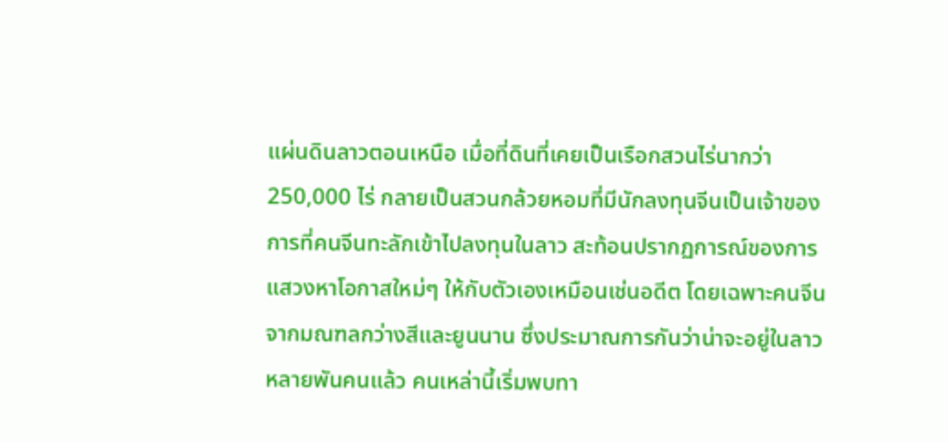แผ่นดินลาวตอนเหนือ เมื่อที่ดินที่เคยเป็นเรือกสวนไร่นากว่า 250,000 ไร่ กลายเป็นสวนกล้วยหอมที่มีนักลงทุนจีนเป็นเจ้าของ
การที่คนจีนทะลักเข้าไปลงทุนในลาว สะท้อนปรากฏการณ์ของการแสวงหาโอกาสใหม่ๆ ให้กับตัวเองเหมือนเช่นอดีต โดยเฉพาะคนจีนจากมณฑลกว่างสีและยูนนาน ซึ่งประมาณการกันว่าน่าจะอยู่ในลาวหลายพันคนแล้ว คนเหล่านี้เริ่มพบทา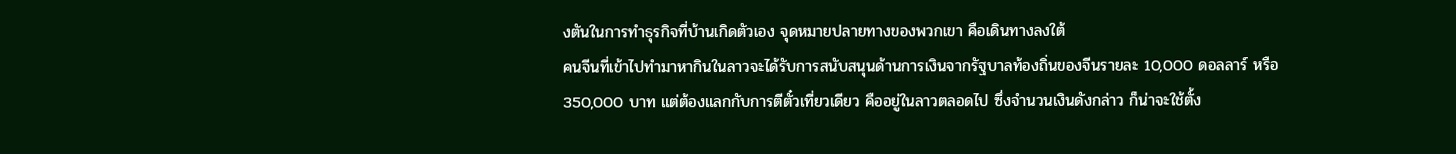งตันในการทำธุรกิจที่บ้านเกิดตัวเอง จุดหมายปลายทางของพวกเขา คือเดินทางลงใต้
คนจีนที่เข้าไปทำมาหากินในลาวจะได้รับการสนับสนุนด้านการเงินจากรัฐบาลท้องถิ่นของจีนรายละ 10,000 ดอลลาร์ หรือ 350,000 บาท แต่ต้องแลกกับการตีตั๋วเที่ยวเดียว คืออยู่ในลาวตลอดไป ซึ่งจำนวนเงินดังกล่าว ก็น่าจะใช้ตั้ง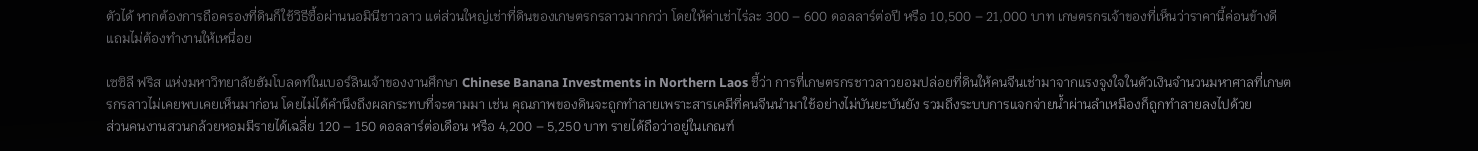ตัวได้ หากต้องการถือครองที่ดินก็ใช้วิธีซื้อผ่านนอมินีชาวลาว แต่ส่วนใหญ่เช่าที่ดินของเกษตรกรลาวมากกว่า โดยให้ค่าเช่าไร่ละ 300 – 600 ดอลลาร์ต่อปี หรือ 10,500 – 21,000 บาท เกษตรกรเจ้าของที่เห็นว่าราคานี้ค่อนข้างดี แถมไม่ต้องทำงานให้เหนื่อย

เซซิลี ฟริส แห่งมหาวิทยาลัยฮัมโบลดท์ในเบอร์ลินเจ้าของงานศึกษา Chinese Banana Investments in Northern Laos ชี้ว่า การที่เกษตรกรชาวลาวยอมปล่อยที่ดินให้คนจีนเช่ามาจากแรงจูงใจในตัวเงินจำนวนมหาศาลที่เกษตรกรลาวไม่เคยพบเคยเห็นมาก่อน โดยไม่ได้คำนึงถึงผลกระทบที่จะตามมา เช่น คุณภาพของดินจะถูกทำลายเพราะสารเคมีที่คนจีนนำมาใช้อย่างไม่บันยะบันยัง รวมถึงระบบการแจกจ่ายน้ำผ่านลำเหมืองก็ถูกทำลายลงไปด้วย
ส่วนคนงานสวนกล้วยหอมมีรายได้เฉลี่ย 120 – 150 ดอลลาร์ต่อเดือน หรือ 4,200 – 5,250 บาท รายได้ถือว่าอยู่ในเกณฑ์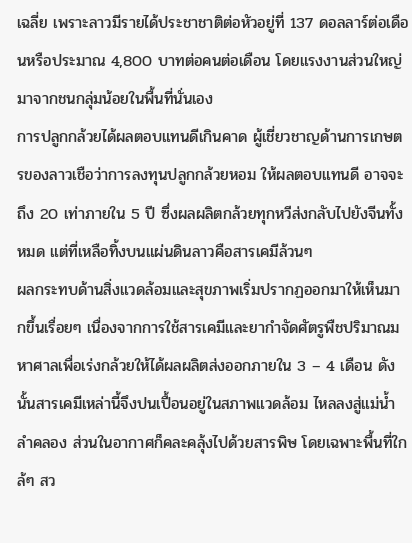เฉลี่ย เพราะลาวมีรายได้ประชาชาติต่อหัวอยู่ที่ 137 ดอลลาร์ต่อเดือนหรือประมาณ 4,800 บาทต่อคนต่อเดือน โดยแรงงานส่วนใหญ่มาจากชนกลุ่มน้อยในพื้นที่นั่นเอง
การปลูกกล้วยได้ผลตอบแทนดีเกินคาด ผู้เชี่ยวชาญด้านการเกษตรของลาวเชือว่าการลงทุนปลูกกล้วยหอม ให้ผลตอบแทนดี อาจจะถึง 20 เท่าภายใน 5 ปี ซึ่งผลผลิตกล้วยทุกหวีส่งกลับไปยังจีนทั้งหมด แต่ที่เหลือทิ้งบนแผ่นดินลาวคือสารเคมีล้วนๆ
ผลกระทบด้านสิ่งแวดล้อมและสุขภาพเริ่มปรากฏออกมาให้เห็นมากขึ้นเรื่อยๆ เนื่องจากการใช้สารเคมีและยากำจัดศัตรูพืชปริมาณมหาศาลเพื่อเร่งกล้วยให้ได้ผลผลิตส่งออกภายใน 3 – 4 เดือน ดังนั้นสารเคมีเหล่านี้จึงปนเปื้อนอยู่ในสภาพแวดล้อม ไหลลงสู่แม่น้ำลำคลอง ส่วนในอากาศก็คละคลุ้งไปด้วยสารพิษ โดยเฉพาะพื้นที่ใกล้ๆ สว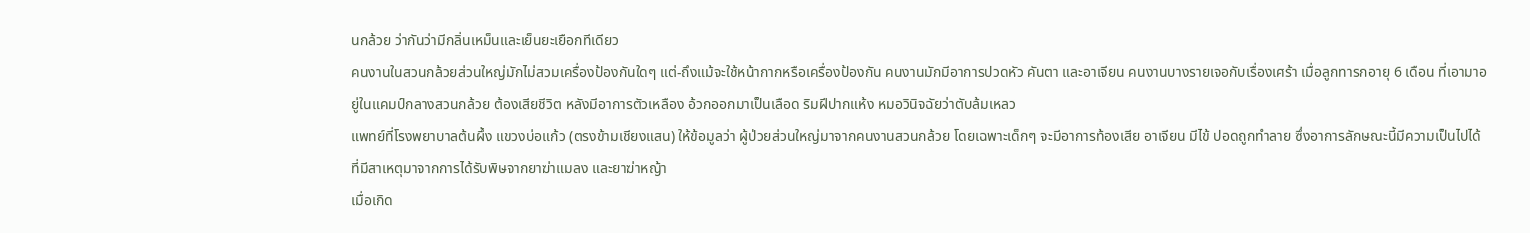นกล้วย ว่ากันว่ามีกลิ่นเหม็นและเย็นยะเยือกทีเดียว
คนงานในสวนกล้วยส่วนใหญ่มักไม่สวมเครื่องป้องกันใดๆ แต่-ถึงแม้จะใช้หน้ากากหรือเครื่องป้องกัน คนงานมักมีอาการปวดหัว คันตา และอาเจียน คนงานบางรายเจอกับเรื่องเศร้า เมื่อลูกทารกอายุ 6 เดือน ที่เอามาอยู่ในแคมป์กลางสวนกล้วย ต้องเสียชีวิต หลังมีอาการตัวเหลือง อ้วกออกมาเป็นเลือด ริมฝีปากแห้ง หมอวินิจฉัยว่าตับล้มเหลว
แพทย์ที่โรงพยาบาลต้นผึ้ง แขวงบ่อแก้ว (ตรงข้ามเชียงแสน) ให้ข้อมูลว่า ผู้ป่วยส่วนใหญ่มาจากคนงานสวนกล้วย โดยเฉพาะเด็กๆ จะมีอาการท้องเสีย อาเจียน มีไข้ ปอดถูกทำลาย ซึ่งอาการลักษณะนี้มีความเป็นไปได้ที่มีสาเหตุมาจากการได้รับพิษจากยาฆ่าแมลง และยาฆ่าหญ้า
เมื่อเกิด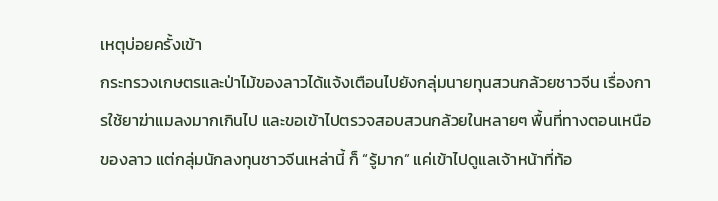เหตุบ่อยครั้งเข้า
กระทรวงเกษตรและป่าไม้ของลาวได้แจ้งเตือนไปยังกลุ่มนายทุนสวนกล้วยชาวจีน เรื่องการใช้ยาฆ่าแมลงมากเกินไป และขอเข้าไปตรวจสอบสวนกล้วยในหลายๆ พื้นที่ทางตอนเหนือของลาว แต่กลุ่มนักลงทุนชาวจีนเหล่านี้ ก็ “รู้มาก” แค่เข้าไปดูแลเจ้าหน้าที่ท้อ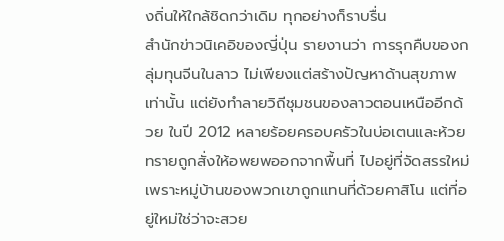งถิ่นให้ใกล้ชิดกว่าเดิม ทุกอย่างก็ราบรื่น
สำนักข่าวนิเคอิของญี่ปุ่น รายงานว่า การรุกคืบของกลุ่มทุนจีนในลาว ไม่เพียงแต่สร้างปัญหาด้านสุขภาพเท่านั้น แต่ยังทำลายวิถีชุมชนของลาวตอนเหนืออีกด้วย ในปี 2012 หลายร้อยครอบครัวในบ่อเตนและห้วยทรายถูกสั่งให้อพยพออกจากพื้นที่ ไปอยู่ที่จัดสรรใหม่ เพราะหมู่บ้านของพวกเขาถูกแทนที่ด้วยคาสิโน แต่ที่อยู่ใหม่ใช่ว่าจะสวย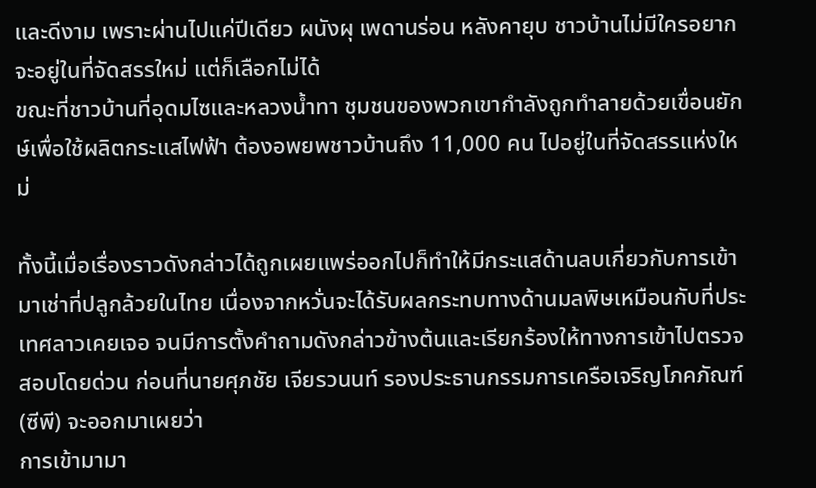และดีงาม เพราะผ่านไปแค่ปีเดียว ผนังผุ เพดานร่อน หลังคายุบ ชาวบ้านไม่มีใครอยากจะอยู่ในที่จัดสรรใหม่ แต่ก็เลือกไม่ได้
ขณะที่ชาวบ้านที่อุดมไซและหลวงน้ำทา ชุมชนของพวกเขากำลังถูกทำลายด้วยเขื่อนยักษ์เพื่อใช้ผลิตกระแสไฟฟ้า ต้องอพยพชาวบ้านถึง 11,000 คน ไปอยู่ในที่จัดสรรแห่งใหม่

ทั้งนี้เมื่อเรื่องราวดังกล่าวได้ถูกเผยแพร่ออกไปก็ทำให้มีกระแสด้านลบเกี่ยวกับการเข้ามาเช่าที่ปลูกล้วยในไทย เนื่องจากหวั่นจะได้รับผลกระทบทางด้านมลพิษเหมือนกับที่ประเทศลาวเคยเจอ จนมีการตั้งคำถามดังกล่าวข้างต้นและเรียกร้องให้ทางการเข้าไปตรวจสอบโดยด่วน ก่อนที่นายศุภชัย เจียรวนนท์ รองประธานกรรมการเครือเจริญโภคภัณฑ์ (ซีพี) จะออกมาเผยว่า
การเข้ามามา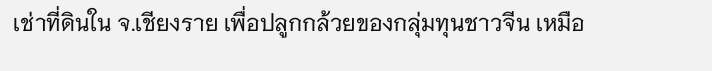เช่าที่ดินใน จ.เชียงราย เพื่อปลูกกล้วยของกลุ่มทุนชาวจีน เหมือ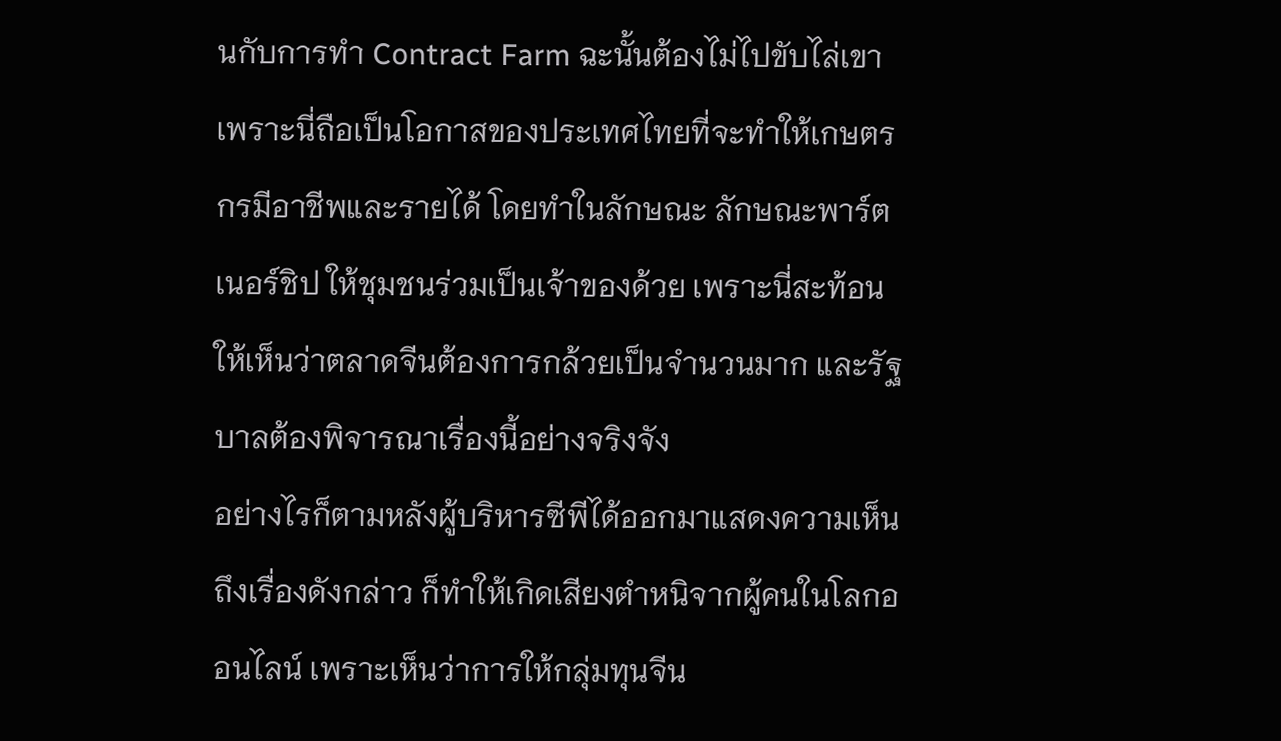นกับการทำ Contract Farm ฉะนั้นต้องไม่ไปขับไล่เขา เพราะนี่ถือเป็นโอกาสของประเทศไทยที่จะทำให้เกษตรกรมีอาชีพและรายได้ โดยทำในลักษณะ ลักษณะพาร์ตเนอร์ชิป ให้ชุมชนร่วมเป็นเจ้าของด้วย เพราะนี่สะท้อนให้เห็นว่าตลาดจีนต้องการกล้วยเป็นจำนวนมาก และรัฐบาลต้องพิจารณาเรื่องนี้อย่างจริงจัง
อย่างไรก็ตามหลังผู้บริหารซีพีได้ออกมาแสดงความเห็นถึงเรื่องดังกล่าว ก็ทำให้เกิดเสียงตำหนิจากผู้คนในโลกออนไลน์ เพราะเห็นว่าการให้กลุ่มทุนจีน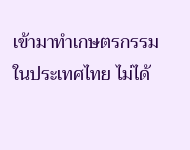เข้ามาทำเกษตรกรรมในประเทศไทย ไม่ได้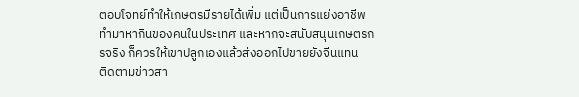ตอบโจทย์ทำให้เกษตรมีรายได้เพิ่ม แต่เป็นการแย่งอาชีพทำมาหากินของคนในประเทศ และหากจะสนับสนุนเกษตรกรจริง ก็ควรให้เขาปลูกเองแล้วส่งออกไปขายยังจีนแทน
ติดตามข่าวสา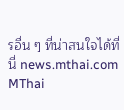รอื่น ๆ ที่น่าสนใจได้ที่นี่ news.mthai.com
MThai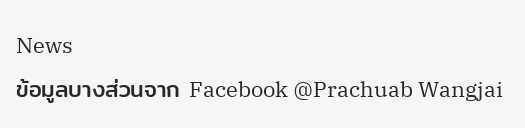News
ข้อมูลบางส่วนจาก Facebook @Prachuab Wangjai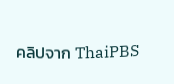คลิปจาก ThaiPBS